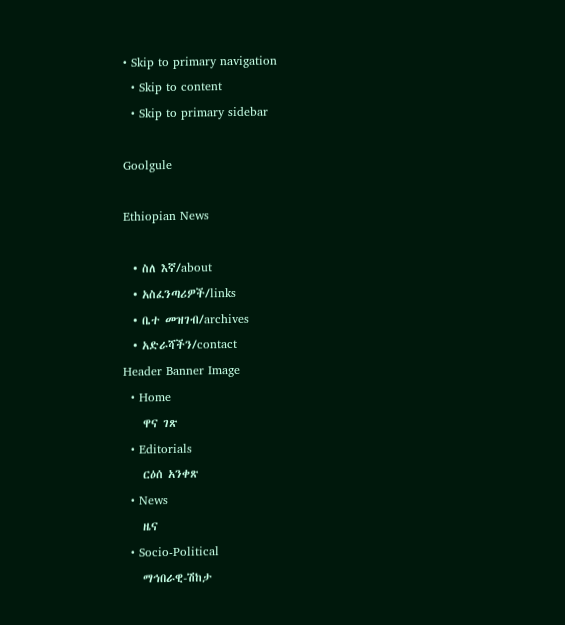• Skip to primary navigation
  • Skip to content
  • Skip to primary sidebar

Goolgule

Ethiopian News

  • ስለ እኛ/about
  • አስፈንጣሪዎች/links
  • ቤተ መዝገብ/archives
  • አድራሻችን/contact
Header Banner Image
  • Home
    ዋና ገጽ
  • Editorials
    ርዕሰ አንቀጽ
  • News
    ዜና
  • Socio-Political
    ማኅበራዊ-ሽከታ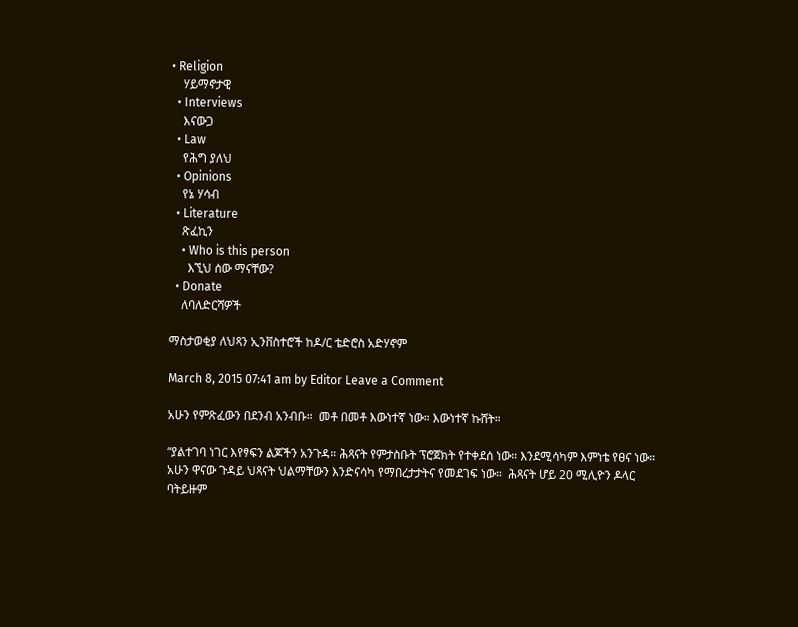• Religion
    ሃይማኖታዊ
  • Interviews
    እናውጋ
  • Law
    የሕግ ያለህ
  • Opinions
    የኔ ሃሳብ
  • Literature
    ጽፈኪን
    • Who is this person
      እኚህ ሰው ማናቸው?
  • Donate
    ለባለድርሻዎች

ማስታወቂያ ለህጻን ኢንቨስተሮች ከዶ/ር ቴድሮስ አድሃኖም

March 8, 2015 07:41 am by Editor Leave a Comment

አሁን የምጽፈውን በደንብ አንብቡ።  መቶ በመቶ እውነተኛ ነው። እውነተኛ ኩሸት።

“ያልተገባ ነገር እየፃፍን ልጆችን አንጉዳ። ሕጻናት የምታስቡት ፕሮጀክት የተቀደሰ ነው። እንደሚሳካም እምነቴ የፀና ነው። አሁን ዋናው ጉዳይ ህጻናት ህልማቸውን እንድናሳካ የማበረታታትና የመደገፍ ነው።  ሕጻናት ሆይ 20 ሚሊዮን ዶላር ባትይዙም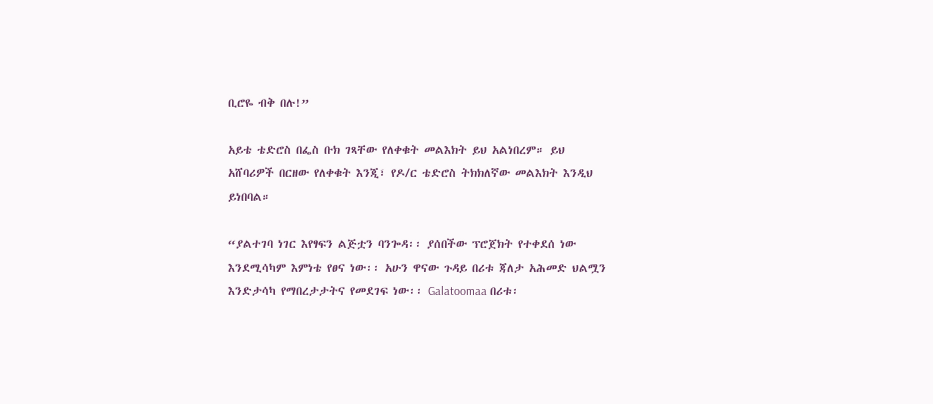ቢሮዬ ብቅ በሉ!”

አይቴ ቴድሮስ በፌስ ቡክ ገጻቸው የለቀቁት መልእክት ይህ አልነበረም። ይህ አሸባሪዎች በርዘው የለቀቁት እንጂ፣ የዶ/ር ቴድሮስ ትክክለኛው መልእክት እንዲህ ይነበባል።

“ያልተገባ ነገር እየፃፍን ልጅቷን ባንጐዳ፡፡ ያሰበችው ፕሮጀክት የተቀደሰ ነው እንደሚሳካም እምነቴ የፀና ነው፡፡ አሁን ዋናው ጉዳይ በሪቱ ጃለታ አሕመድ ህልሟን እንድታሳካ የማበረታታትና የመደገፍ ነው፡፡ Galatoomaa በሪቱ፡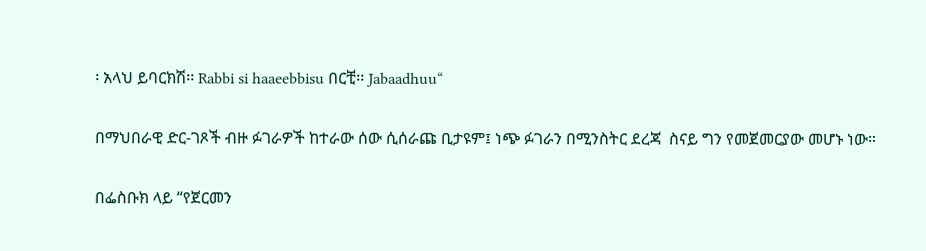፡ አላህ ይባርክሽ፡፡ Rabbi si haaeebbisu በርቺ፡፡ Jabaadhuu“

በማህበራዊ ድር-ገጾች ብዙ ፉገራዎች ከተራው ሰው ሲሰራጩ ቢታዩም፤ ነጭ ፉገራን በሚንስትር ደረጃ  ስናይ ግን የመጀመርያው መሆኑ ነው።

በፌስቡክ ላይ “የጀርመን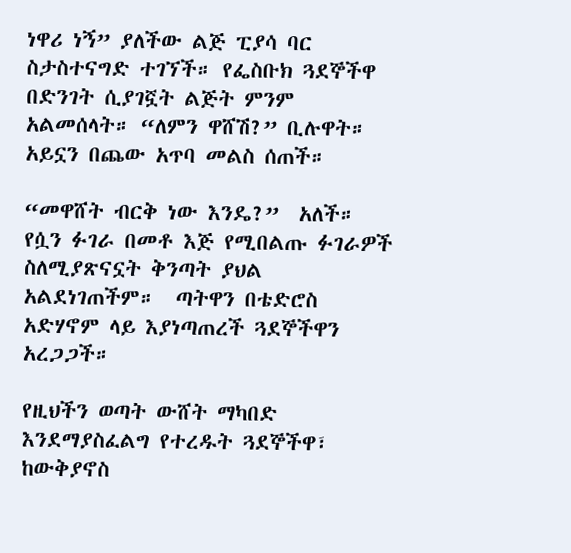ነዋሪ ነኝ” ያለችው ልጅ ፒያሳ ባር ስታስተናግድ ተገኘች። የፌስቡክ ጓደኞችዋ በድንገት ሲያገኟት ልጅት ምንም አልመሰላት። “ለምን ዋሸሽ?” ቢሉዋት። አይኗን በጨው አጥባ መልስ ሰጠች።

“መዋሸት ብርቅ ነው እንዴ?”  አለች። የሷን ፉገራ በመቶ እጅ የሚበልጡ ፉገራዎች ስለሚያጽናኗት ቅንጣት ያህል አልደነገጠችም።  ጣትዋን በቴድሮስ አድሃኖም ላይ እያነጣጠረች ጓደኞችዋን አረጋጋች።

የዚህችን ወጣት ውሸት ማካበድ እንደማያስፈልግ የተረዱት ጓደኞችዋ፣  ከውቅያኖስ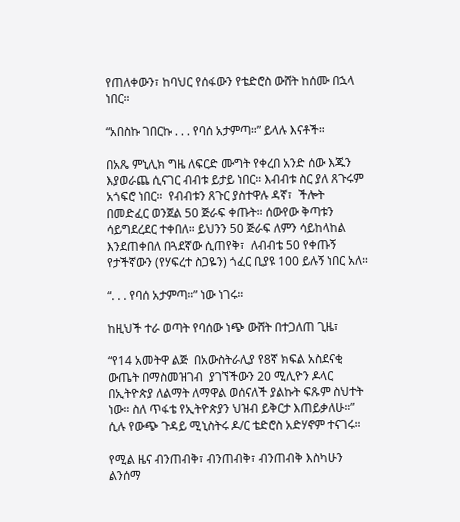የጠለቀውን፣ ከባህር የሰፋውን የቴድሮስ ውሸት ከሰሙ በኋላ ነበር።

“አበስኩ ገበርኩ . . . የባሰ አታምጣ።” ይላሉ እናቶች።

በአጼ ምኒሊክ ግዜ ለፍርድ ሙግት የቀረበ አንድ ሰው እጁን እያወራጨ ሲናገር ብብቱ ይታይ ነበር። እብብቱ ስር ያለ ጸጉሩም አጎፍሮ ነበር።  የብብቱን ጸጉር ያስተዋሉ ዳኛ፣  ችሎት በመድፈር ወንጀል 50 ጅራፍ ቀጡት። ሰውየው ቅጣቱን ሳይግደረደር ተቀበለ። ይህንን 50 ጅራፍ ለምን ሳይከላከል እንደጠቀበለ በጓደኛው ሲጠየቅ፣  ለብብቴ 50 የቀጡኝ የታችኛውን (የሃፍረተ ስጋዬን) ጎፈር ቢያዩ 100 ይሉኝ ነበር አለ።

“. . . የባሰ አታምጣ።” ነው ነገሩ።

ከዚህች ተራ ወጣት የባሰው ነጭ ውሸት በተጋለጠ ጊዜ፣

“የ14 አመትዋ ልጅ  በአውስትራሊያ የ8ኛ ክፍል አስደናቂ ውጤት በማስመዝገብ  ያገኘችውን 20 ሚሊዮን ዶላር  በኢትዮጵያ ለልማት ለማዋል ወሰናለች ያልኩት ፍጹም ስህተት ነው። ስለ ጥፋቴ የኢትዮጵያን ህዝብ ይቅርታ እጠይቃለሁ።” ሲሉ የውጭ ጉዳይ ሚኒስትሩ ዶ/ር ቴድሮስ አድሃኖም ተናገሩ።

የሚል ዜና ብንጠብቅ፣ ብንጠብቅ፣ ብንጠብቅ እስካሁን ልንሰማ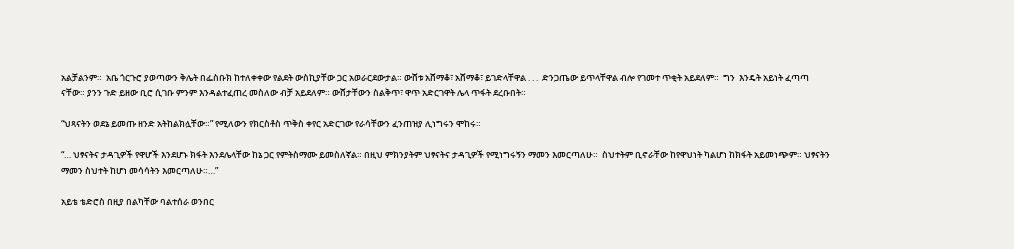አልቻልንም።  አቤ ጎርጉሮ ያወጣውን ቅሌት በፌስቡክ ከተለቀቀው የልደት ውስኪያቸው ጋር አወራርደውታል። ውሸቱ አሸማቆ፣ አሸማቆ፣ ይገድላቸዋል . . .  ድንጋጤው ይጥላቸዋል ብሎ የገመተ ጥቂት አይደለም።  ግን  እንዴት አይነት ፈጣጣ ናቸው። ያንን ጉድ ይዘው ቢሮ ሲገቡ ምንም እንዳልተፈጠረ መስለው ብቻ አይደለም። ውሸታቸውን ስልቅጥ፣ ዋጥ አድርገዋት ሌላ ጥፋት ደረቡበት።

“ህጻናትን ወደኔ ይመጡ ዘንድ አትከልክሏቸው።” የሚለውን የክርስቶስ ጥቅስ ቀየር አድርገው የራሳቸውን ፈንጠዝያ ሊነግሩን ሞከሩ።

“… ህፃናትና ታዳጊዎች የዋሆች እንደሆኑ ክፋት እንደሌላቸው ከኔ ጋር የምትስማሙ ይመስለኛል። በዚህ ምክንያትም ህፃናትና ታዳጊዎች የሚነግሩኝን ማመን እመርጣለሁ።  ስህተትም ቢኖራቸው ከየዋህነት ካልሆነ ከክፋት አይመነጭም። ህፃናትን ማመን ስህተት ከሆነ መሳሳትን እመርጣለሁ።…”

አይቴ ቴድሮስ በዚያ በልካቸው ባልተሰራ ወንበር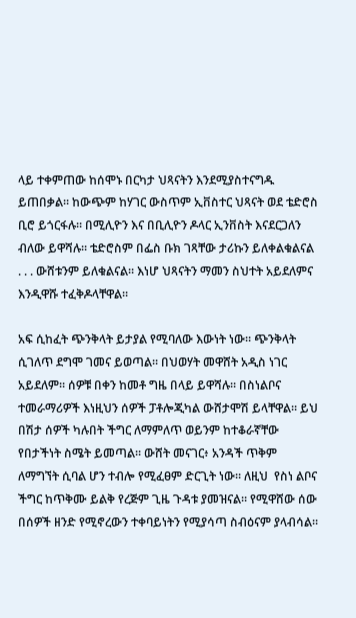ላይ ተቀምጠው ከሰሞኑ በርካታ ህጻናትን እንደሚያስተናግዱ ይጠበቃል። ከውጭም ከሃገር ውስጥም ኢቨስተር ህጻናት ወደ ቴድሮስ ቢሮ ይጎርፋሉ። በሚሊዮን እና በቢሊዮን ዶላር ኢንቨስት እናደርጋለን ብለው ይዋሻሉ። ቴድሮስም በፌስ ቡክ ገጻቸው ታሪኩን ይለቀልቁልናል . . . ውሸቱንም ይለቁልናል። እነሆ ህጻናትን ማመን ስህተት አይደለምና እንዲዋሹ ተፈቅዶላቸዋል።

አፍ ሲከፈት ጭንቅላት ይታያል የሚባለው እውነት ነው። ጭንቅላት ሲገለጥ ደግሞ ገመና ይወጣል። በህወሃት መዋሸት አዲስ ነገር አይደለም። ሰዎቹ በቀን ከመቶ ግዜ በላይ ይዋሻሉ። በስነልቦና ተመራማሪዎች እነዚህን ሰዎች ፓቶሎጂካል ውሸታሞሽ ይላቸዋል። ይህ በሽታ ሰዎች ካሉበት ችግር ለማምለጥ ወይንም ከተቆራኛቸው የበታችነት ስሜት ይመጣል። ውሸት መናገር፥ አንዳች ጥቅም ለማግኘት ሲባል ሆን ተብሎ የሚፈፀም ድርጊት ነው። ለዚህ  የስነ ልቦና ችግር ከጥቅሙ ይልቅ የረጅም ጊዜ ጉዳቱ ያመዝናል። የሚዋሸው ሰው  በሰዎች ዘንድ የሚኖረውን ተቀባይነትን የሚያሳጣ ስብዕናም ያላብሳል።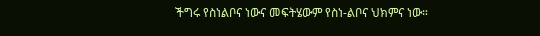ችግሩ የስነልቦና ነውና መፍትሄውም የስነ-ልቦና ህክምና ነው።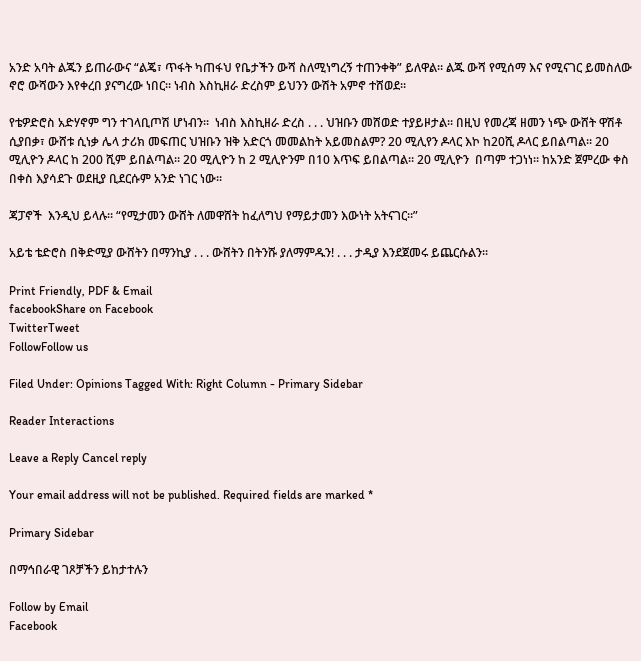አንድ አባት ልጁን ይጠራውና “ልጄ፣ ጥፋት ካጠፋህ የቤታችን ውሻ ስለሚነግረኝ ተጠንቀቅ” ይለዋል። ልጁ ውሻ የሚሰማ እና የሚናገር ይመስለው ኖሮ ውሻውን እየቀረበ ያናግረው ነበር። ነብስ እስኪዘራ ድረስም ይህንን ውሽት አምኖ ተሸወደ።

የቴዎድሮስ አድሃኖም ግን ተገላቢጦሽ ሆነብን።  ነብስ እስኪዘራ ድረስ . . . ህዝቡን መሸወድ ተያይዞታል። በዚህ የመረጃ ዘመን ነጭ ውሸት ዋሽቶ ሲያበቃ፣ ውሸቱ ሲነቃ ሌላ ታሪክ መፍጠር ህዝቡን ዝቅ አድርጎ መመልከት አይመስልም? 20 ሚሊየን ዶላር እኮ ከ20ሺ ዶላር ይበልጣል። 20 ሚሊዮን ዶላር ከ 200 ሺም ይበልጣል። 20 ሚሊዮን ከ 2 ሚሊዮንም በ10 እጥፍ ይበልጣል። 20 ሚሊዮን  በጣም ተጋነነ። ከአንድ ጀምረው ቀስ በቀስ እያሳደጉ ወደዚያ ቢደርሱም አንድ ነገር ነው።

ጃፓኖች  እንዲህ ይላሉ። “የሚታመን ውሸት ለመዋሸት ከፈለግህ የማይታመን እውነት አትናገር።”

አይቴ ቴድሮስ በቅድሚያ ውሸትን በማንኪያ . . . ውሸትን በትንሹ ያለማምዱን! . . . ታዲያ እንደጀመሩ ይጨርሱልን።

Print Friendly, PDF & Email
facebookShare on Facebook
TwitterTweet
FollowFollow us

Filed Under: Opinions Tagged With: Right Column - Primary Sidebar

Reader Interactions

Leave a Reply Cancel reply

Your email address will not be published. Required fields are marked *

Primary Sidebar

በማኅበራዊ ገጾቻችን ይከታተሉን

Follow by Email
Facebook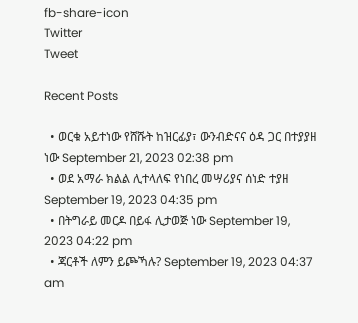fb-share-icon
Twitter
Tweet

Recent Posts

  • ወርቁ አይተነው የሸሹት ከዝርፊያ፣ ውንብድናና ዕዳ ጋር በተያያዘ ነው September 21, 2023 02:38 pm
  • ወደ አማራ ክልል ሊተላለፍ የነበረ መሣሪያና ሰነድ ተያዘ September 19, 2023 04:35 pm
  • በትግራይ መርዶ በይፋ ሊታወጅ ነው September 19, 2023 04:22 pm
  • ጃርቶች ለምን ይጮኻሉ? September 19, 2023 04:37 am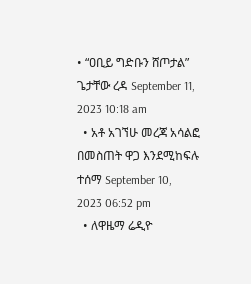• “ዐቢይ ግድቡን ሸጦታል” ጌታቸው ረዳ September 11, 2023 10:18 am
  • አቶ አገኘሁ መረጃ አሳልፎ በመስጠት ዋጋ እንደሚከፍሉ ተሰማ September 10, 2023 06:52 pm
  • ለዋዜማ ሬዲዮ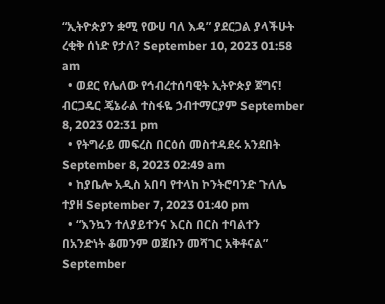“ኢትዮጵያን ቋሚ የውሀ ባለ እዳ” ያደርጋል ያላችሁት ረቂቅ ሰነድ የታለ? September 10, 2023 01:58 am
  • ወደር የሌለው የኅብረተሰባዊት ኢትዮጵያ ጀግና! ብርጋዴር ጄኔራል ተስፋዬ ኃብተማርያም September 8, 2023 02:31 pm
  • የትግራይ መፍረስ በርዕሰ መስተዳደሩ አንደበት September 8, 2023 02:49 am
  • ከያቤሎ አዲስ አበባ የተላከ ኮንትሮባንድ ጉለሌ ተያዘ September 7, 2023 01:40 pm
  • “እንኳን ተለያይተንና እርስ በርስ ተባልተን በአንድነት ቆመንም ወጀቡን መሻገር አቅቶናል” September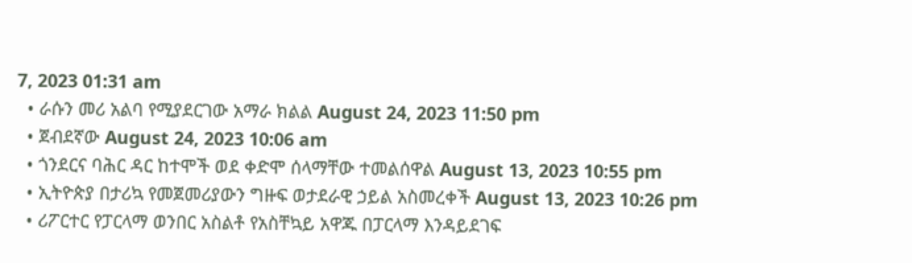7, 2023 01:31 am
  • ራሱን መሪ አልባ የሚያደርገው አማራ ክልል August 24, 2023 11:50 pm
  • ጀብደኛው August 24, 2023 10:06 am
  • ጎንደርና ባሕር ዳር ከተሞች ወደ ቀድሞ ሰላማቸው ተመልሰዋል August 13, 2023 10:55 pm
  • ኢትዮጵያ በታሪኳ የመጀመሪያውን ግዙፍ ወታደራዊ ኃይል አስመረቀች August 13, 2023 10:26 pm
  • ሪፖርተር የፓርላማ ወንበር አስልቶ የአስቸኳይ አዋጁ በፓርላማ እንዳይደገፍ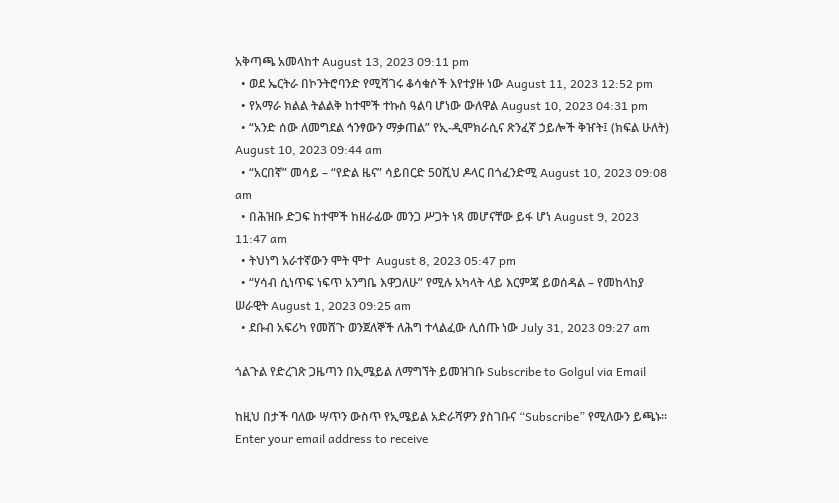አቅጣጫ አመላከተ August 13, 2023 09:11 pm
  • ወደ ኤርትራ በኮንትሮባንድ የሚሻገሩ ቆሳቁሶች እየተያዙ ነው August 11, 2023 12:52 pm
  • የአማራ ክልል ትልልቅ ከተሞች ተኩስ ዓልባ ሆነው ውለዋል August 10, 2023 04:31 pm
  • “አንድ ሰው ለመግደል ኅንፃውን ማቃጠል” የኢ-ዲሞክራሲና ጽንፈኛ ኃይሎች ቅዠት፤ (ክፍል ሁለት) August 10, 2023 09:44 am
  • “አርበኛ” መሳይ – “የድል ዜና” ሳይበርድ 50ሺህ ዶላር በጎፈንድሚ August 10, 2023 09:08 am
  • በሕዝቡ ድጋፍ ከተሞች ከዘራፊው መንጋ ሥጋት ነጻ መሆናቸው ይፋ ሆነ August 9, 2023 11:47 am
  • ትህነግ አራተኛውን ሞት ሞተ  August 8, 2023 05:47 pm
  • “ሃሳብ ሲነጥፍ ነፍጥ አንግቤ እዋጋለሁ” የሚሉ አካላት ላይ እርምጃ ይወሰዳል – የመከላከያ ሠራዊት August 1, 2023 09:25 am
  • ደቡብ አፍሪካ የመሸጉ ወንጀለኞች ለሕግ ተላልፈው ሊሰጡ ነው July 31, 2023 09:27 am

ጎልጉል የድረገጽ ጋዜጣን በኢሜይል ለማግኘት ይመዝገቡ Subscribe to Golgul via Email

ከዚህ በታች ባለው ሣጥን ውስጥ የኢሜይል አድራሻዎን ያስገቡና “Subscribe” የሚለውን ይጫኑ፡፡
Enter your email address to receive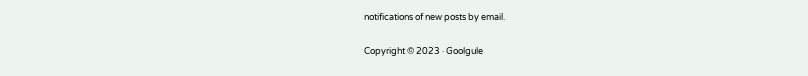notifications of new posts by email.

Copyright © 2023 · Goolgule